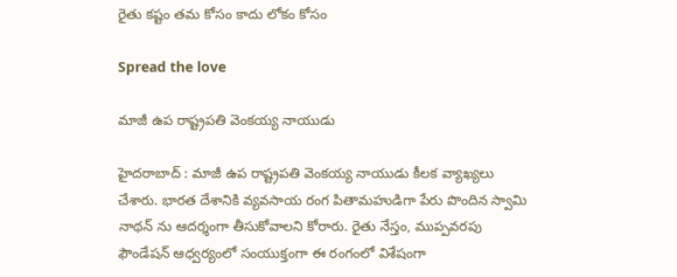రైతు క‌ష్టం త‌మ కోసం కాదు లోకం కోసం

Spread the love

మాజీ ఉప రాష్ట్ర‌ప‌తి వెంక‌య్య నాయుడు

హైద‌రాబాద్ : మాజీ ఉప రాష్ట్ర‌ప‌తి వెంక‌య్య నాయుడు కీల‌క వ్యాఖ్య‌లు చేశారు. భార‌త దేశానికి వ్య‌వ‌సాయ రంగ పితామ‌హుడిగా పేరు పొందిన స్వామి నాథ‌న్ ను ఆద‌ర్శంగా తీసుకోవాల‌ని కోరారు. రైతు నేస్తం, ముప్ప‌వ‌ర‌పు ఫౌండేష‌న్ ఆధ్వ‌ర్యంలో సంయుక్తంగా ఈ రంగంలో విశేషంగా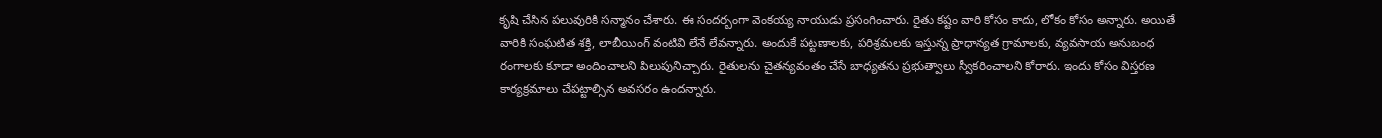కృషి చేసిన ప‌లువురికి స‌న్మానం చేశారు. ఈ సంద‌ర్బంగా వెంక‌య్య నాయుడు ప్ర‌సంగించారు. రైతు కష్టం వారి కోసం కాదు, లోకం కోసం అన్నారు. అయితే వారికి సంఘటిత శక్తి, లాబీయింగ్ వంటివి లేనే లేవ‌న్నారు. అందుకే పట్టణాలకు, పరిశ్రమలకు ఇస్తున్న ప్రాధాన్యత గ్రామాలకు, వ్యవసాయ అనుబంధ రంగాలకు కూడా అందించాలని పిలుపునిచ్చారు. రైతులను చైతన్యవంతం చేసే బాధ్యతను ప్రభుత్వాలు స్వీకరించాలని కోరారు. ఇందు కోసం విస్తరణ కార్యక్రమాలు చేపట్టాల్సిన అవ‌స‌రం ఉంద‌న్నారు.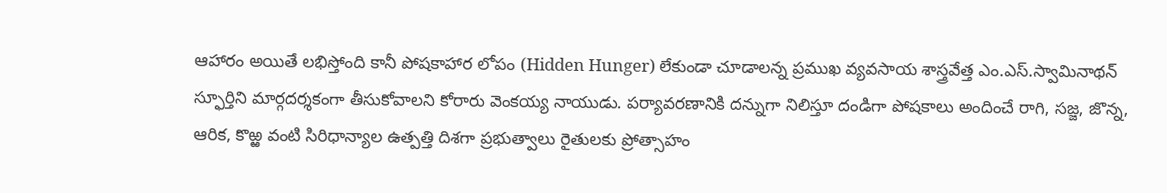ఆహారం అయితే లభిస్తోంది కానీ పోషకాహార లోపం (Hidden Hunger) లేకుండా చూడాలన్న ప్రముఖ వ్యవసాయ శాస్త్రవేత్త ఎం.ఎస్.స్వామినాథన్ స్ఫూర్తిని మార్గదర్శకంగా తీసుకోవాలని కోరారు వెంక‌య్య నాయుడు. పర్యావరణానికి దన్నుగా నిలిస్తూ దండిగా పోషకాలు అందించే రాగి, సజ్జ, జొన్న, ఆరిక, కొఱ్ఱ వంటి సిరిధాన్యాల ఉత్పత్తి దిశగా ప్రభుత్వాలు రైతులకు ప్రోత్సాహం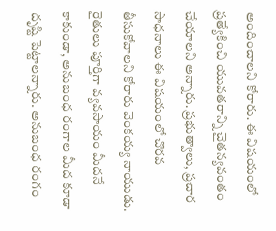అందించాల‌ని కోరారు. ఈ విషయంలో ప్రత్యేకించి యువతరాన్ని చైతన్యవంతం చేయాల‌ని అన్నారు. ప్రభుత్వాలు, ప్రచార సాధనాలు ఈ విషయంలో చొరవ తీసుకోవాల‌ని కోరారు వెంక‌య్య నాయుడు. రైతులు పూర్తిగా వ్యవసాయం మీదనే కాకుండా, అనుబంధ రంగాల మీద కూడా దృష్టి పెట్టాలన్నారు. అనుబంధ రంగం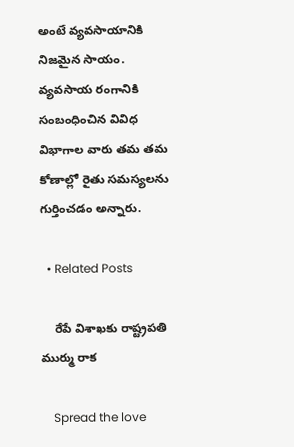అంటే వ్యవసాయానికి నిజమైన సాయం. వ్యవసాయ రంగానికి సంబంధించిన వివిధ విభాగాల వారు తమ తమ కోణాల్లో రైతు సమస్యలను గుర్తించడం అన్నారు.

  • Related Posts

    రేపే విశాఖ‌కు రాష్ట్ర‌ప‌తి ముర్ము రాక

    Spread the love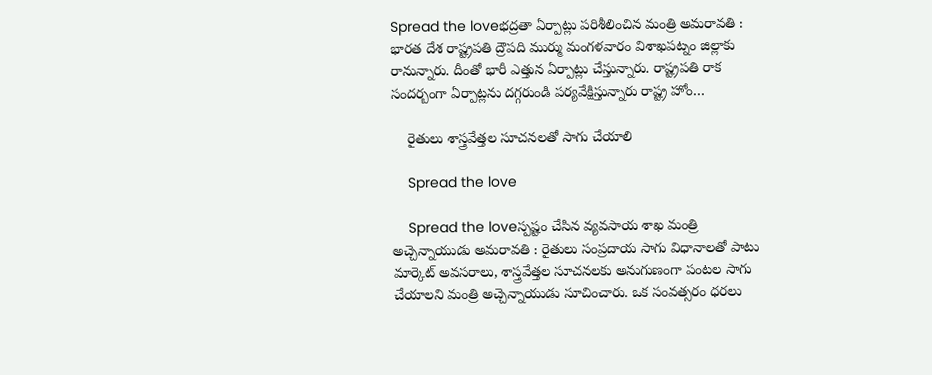Spread the loveభ‌ద్ర‌తా ఏర్పాట్లు ప‌రిశీలించిన మంత్రి అమ‌రావ‌తి : భార‌త దేశ రాష్ట్ర‌ప‌తి ద్రౌప‌ది ముర్ము మంగ‌ళ‌వారం విశాఖ‌ప‌ట్నం జిల్లాకు రానున్నారు. దీంతో భారీ ఎత్తున ఏర్పాట్లు చేస్తున్నారు. రాష్ట్ర‌ప‌తి రాక సంద‌ర్బంగా ఏర్పాట్ల‌ను ద‌గ్గ‌రుండి ప‌ర్య‌వేక్షిస్తున్నారు రాష్ట్ర హోం…

    రైతులు శాస్త్ర‌వేత్త‌ల సూచ‌న‌లతో సాగు చేయాలి

    Spread the love

    Spread the loveస్ప‌ష్టం చేసిన వ్య‌వ‌సాయ శాఖ మంత్రి అచ్చెన్నాయుడు అమ‌రావ‌తి : రైతులు సంప్రదాయ సాగు విధానాలతో పాటు మార్కెట్ అవసరాలు, శాస్త్రవేత్తల సూచనలకు అనుగుణంగా పంటల సాగు చేయాలని మంత్రి అచ్చెన్నాయుడు సూచించారు. ఒక సంవత్సరం ధరలు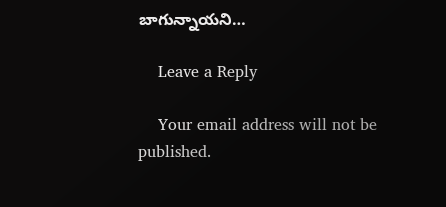బాగున్నాయని…

    Leave a Reply

    Your email address will not be published.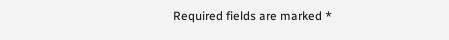Required fields are marked *